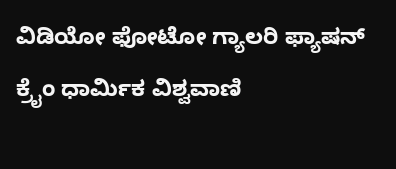ವಿಡಿಯೋ ಫೋಟೋ ಗ್ಯಾಲರಿ ಫ್ಯಾಷನ್ ಕ್ರೈಂ ಧಾರ್ಮಿಕ ವಿಶ್ವವಾಣಿ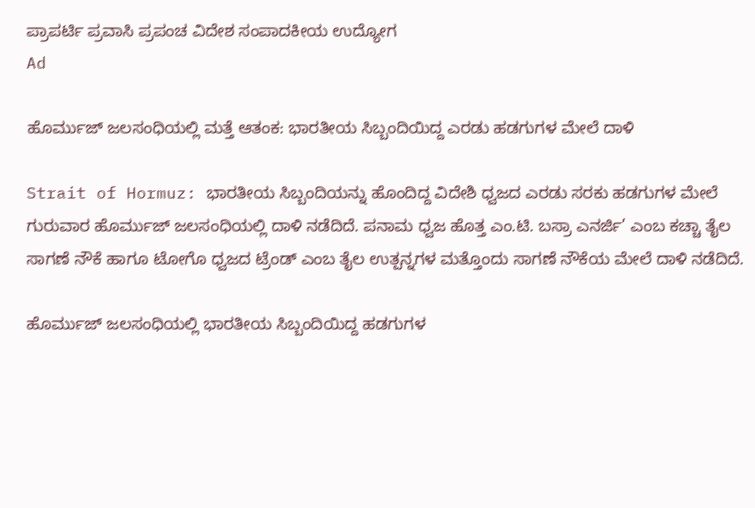ಪ್ರಾಪರ್ಟಿ ಪ್ರವಾಸಿ ಪ್ರಪಂಚ ವಿದೇಶ ಸಂಪಾದಕೀಯ ಉದ್ಯೋಗ
Ad

ಹೊರ್ಮುಜ್ ಜಲಸಂಧಿಯಲ್ಲಿ ಮತ್ತೆ ಆತಂಕ: ಭಾರತೀಯ ಸಿಬ್ಬಂದಿಯಿದ್ದ ಎರಡು ಹಡಗುಗಳ ಮೇಲೆ ದಾಳಿ

Strait of Hormuz: ಭಾರತೀಯ ಸಿಬ್ಬಂದಿಯನ್ನು ಹೊಂದಿದ್ದ ವಿದೇಶಿ ಧ್ವಜದ ಎರಡು ಸರಕು ಹಡಗುಗಳ ಮೇಲೆ ಗುರುವಾರ ಹೊರ್ಮುಜ್ ಜಲಸಂಧಿಯಲ್ಲಿ ದಾಳಿ ನಡೆದಿದೆ. ಪನಾಮ ಧ್ವಜ ಹೊತ್ತ ಎಂ.ಟಿ. ಬಸ್ರಾ ಎನರ್ಜಿ’ ಎಂಬ ಕಚ್ಚಾ ತೈಲ ಸಾಗಣೆ ನೌಕೆ ಹಾಗೂ ಟೋಗೊ ಧ್ವಜದ ಟ್ರೆಂಡ್ ಎಂಬ ತೈಲ ಉತ್ಪನ್ನಗಳ ಮತ್ತೊಂದು ಸಾಗಣೆ ನೌಕೆಯ ಮೇಲೆ ದಾಳಿ ನಡೆದಿದೆ.

ಹೊರ್ಮುಜ್ ಜಲಸಂಧಿಯಲ್ಲಿ ಭಾರತೀಯ ಸಿಬ್ಬಂದಿಯಿದ್ದ ಹಡಗುಗಳ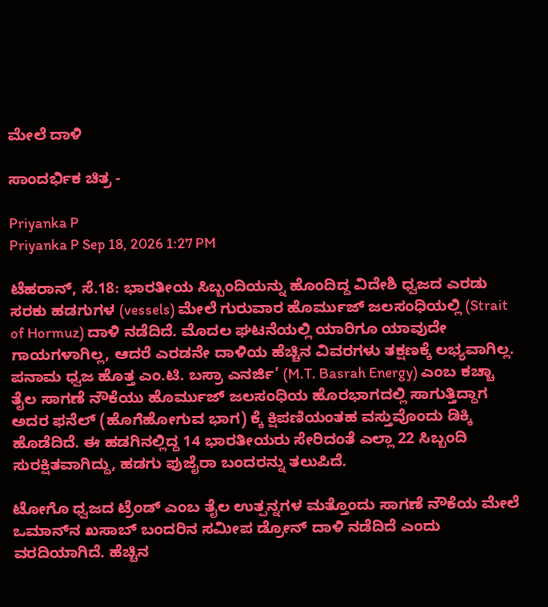ಮೇಲೆ ದಾಳಿ

ಸಾಂದರ್ಭಿಕ ಚಿತ್ರ -

Priyanka P
Priyanka P Sep 18, 2026 1:27 PM

ಟೆಹರಾನ್, ಸೆ.18: ಭಾರತೀಯ ಸಿಬ್ಬಂದಿಯನ್ನು ಹೊಂದಿದ್ದ ವಿದೇಶಿ ಧ್ವಜದ ಎರಡು ಸರಕು ಹಡಗುಗಳ (vessels) ಮೇಲೆ ಗುರುವಾರ ಹೊರ್ಮುಜ್ ಜಲಸಂಧಿಯಲ್ಲಿ (Strait of Hormuz) ದಾಳಿ ನಡೆದಿದೆ. ಮೊದಲ ಘಟನೆಯಲ್ಲಿ ಯಾರಿಗೂ ಯಾವುದೇ ಗಾಯಗಳಾಗಿಲ್ಲ, ಆದರೆ ಎರಡನೇ ದಾಳಿಯ ಹೆಚ್ಚಿನ ವಿವರಗಳು ತಕ್ಷಣಕ್ಕೆ ಲಭ್ಯವಾಗಿಲ್ಲ. ಪನಾಮ ಧ್ವಜ ಹೊತ್ತ ಎಂ.ಟಿ. ಬಸ್ರಾ ಎನರ್ಜಿ’ (M.T. Basrah Energy) ಎಂಬ ಕಚ್ಚಾ ತೈಲ ಸಾಗಣೆ ನೌಕೆಯು ಹೊರ್ಮುಜ್ ಜಲಸಂಧಿಯ ಹೊರಭಾಗದಲ್ಲಿ ಸಾಗುತ್ತಿದ್ದಾಗ ಅದರ ಫನೆಲ್ (ಹೊಗೆಹೋಗುವ ಭಾಗ) ಕ್ಕೆ ಕ್ಷಿಪಣಿಯಂತಹ ವಸ್ತುವೊಂದು ಡಿಕ್ಕಿ ಹೊಡೆದಿದೆ. ಈ ಹಡಗಿನಲ್ಲಿದ್ದ 14 ಭಾರತೀಯರು ಸೇರಿದಂತೆ ಎಲ್ಲಾ 22 ಸಿಬ್ಬಂದಿ ಸುರಕ್ಷಿತವಾಗಿದ್ದು, ಹಡಗು ಫುಜೈರಾ ಬಂದರನ್ನು ತಲುಪಿದೆ.

ಟೋಗೊ ಧ್ವಜದ ಟ್ರೆಂಡ್ ಎಂಬ ತೈಲ ಉತ್ಪನ್ನಗಳ ಮತ್ತೊಂದು ಸಾಗಣೆ ನೌಕೆಯ ಮೇಲೆ ಒಮಾನ್‌ನ ಖಸಾಬ್ ಬಂದರಿನ ಸಮೀಪ ಡ್ರೋನ್ ದಾಳಿ ನಡೆದಿದೆ ಎಂದು ವರದಿಯಾಗಿದೆ. ಹೆಚ್ಚಿನ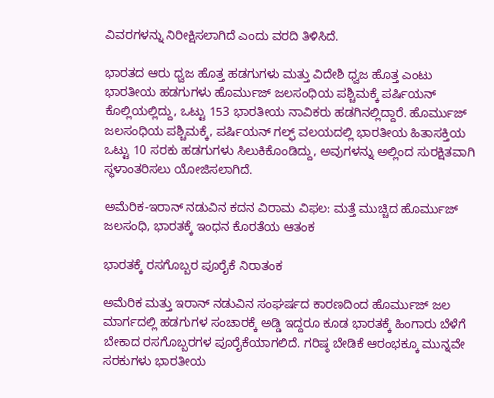ವಿವರಗಳನ್ನು ನಿರೀಕ್ಷಿಸಲಾಗಿದೆ ಎಂದು ವರದಿ ತಿಳಿಸಿದೆ.

ಭಾರತದ ಆರು ಧ್ವಜ ಹೊತ್ತ ಹಡಗುಗಳು ಮತ್ತು ವಿದೇಶಿ ಧ್ವಜ ಹೊತ್ತ ಎಂಟು ಭಾರತೀಯ ಹಡಗುಗಳು ಹೊರ್ಮುಜ್ ಜಲಸಂಧಿಯ ಪಶ್ಚಿಮಕ್ಕೆ ಪರ್ಷಿಯನ್ ಕೊಲ್ಲಿಯಲ್ಲಿದ್ದು, ಒಟ್ಟು 153 ಭಾರತೀಯ ನಾವಿಕರು ಹಡಗಿನಲ್ಲಿದ್ದಾರೆ. ಹೊರ್ಮುಜ್ ಜಲಸಂಧಿಯ ಪಶ್ಚಿಮಕ್ಕೆ, ಪರ್ಷಿಯನ್ ಗಲ್ಫ್ ವಲಯದಲ್ಲಿ ಭಾರತೀಯ ಹಿತಾಸಕ್ತಿಯ ಒಟ್ಟು 10 ಸರಕು ಹಡಗುಗಳು ಸಿಲುಕಿಕೊಂಡಿದ್ದು, ಅವುಗಳನ್ನು ಅಲ್ಲಿಂದ ಸುರಕ್ಷಿತವಾಗಿ ಸ್ಥಳಾಂತರಿಸಲು ಯೋಜಿಸಲಾಗಿದೆ.

ಅಮೆರಿಕ-ಇರಾನ್ ನಡುವಿನ ಕದನ ವಿರಾಮ ವಿಫಲ: ಮತ್ತೆ ಮುಚ್ಚಿದ ಹೊರ್ಮುಜ್ ಜಲಸಂಧಿ, ಭಾರತಕ್ಕೆ ಇಂಧನ ಕೊರತೆಯ ಆತಂಕ

ಭಾರತಕ್ಕೆ ರಸಗೊಬ್ಬರ ಪೂರೈಕೆ ನಿರಾತಂಕ

ಅಮೆರಿಕ ಮತ್ತು ಇರಾನ್ ನಡುವಿನ ಸಂಘರ್ಷದ ಕಾರಣದಿಂದ ಹೊರ್ಮುಜ್ ಜಲ ಮಾರ್ಗದಲ್ಲಿ ಹಡಗುಗಳ ಸಂಚಾರಕ್ಕೆ ಅಡ್ಡಿ ಇದ್ದರೂ ಕೂಡ ಭಾರತಕ್ಕೆ ಹಿಂಗಾರು ಬೆಳೆಗೆ ಬೇಕಾದ ರಸಗೊಬ್ಬರಗಳ ಪೂರೈಕೆಯಾಗಲಿದೆ. ಗರಿಷ್ಠ ಬೇಡಿಕೆ ಆರಂಭಕ್ಕೂ ಮುನ್ನವೇ ಸರಕುಗಳು ಭಾರತೀಯ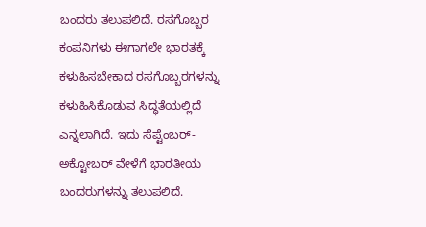ಬಂದರು ತಲುಪಲಿದೆ. ರಸಗೊಬ್ಬರ ಕಂಪನಿಗಳು ಈಗಾಗಲೇ ಭಾರತಕ್ಕೆ ಕಳುಹಿಸಬೇಕಾದ ರಸಗೊಬ್ಬರಗಳನ್ನು ಕಳುಹಿಸಿಕೊಡುವ ಸಿದ್ಧತೆಯಲ್ಲಿದೆ ಎನ್ನಲಾಗಿದೆ. ಇದು ಸೆಪ್ಟೆಂಬರ್-ಅಕ್ಟೋಬರ್‌ ವೇಳೆಗೆ ಭಾರತೀಯ ಬಂದರುಗಳನ್ನು ತಲುಪಲಿದೆ.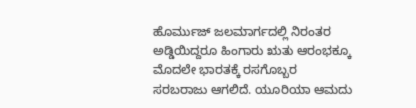ಹೊರ್ಮುಜ್ ಜಲಮಾರ್ಗದಲ್ಲಿ ನಿರಂತರ ಅಡ್ಡಿಯಿದ್ದರೂ ಹಿಂಗಾರು ಋತು ಆರಂಭಕ್ಕೂ ಮೊದಲೇ ಭಾರತಕ್ಕೆ ರಸಗೊಬ್ಬರ ಸರಬರಾಜು ಆಗಲಿದೆ. ಯೂರಿಯಾ ಆಮದು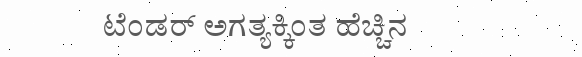ಟೆಂಡರ್ ಅಗತ್ಯಕ್ಕಿಂತ ಹೆಚ್ಚಿನ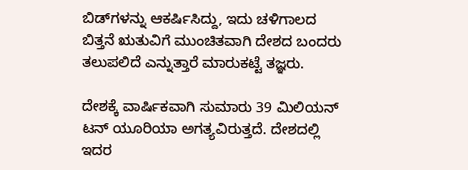ಬಿಡ್‌ಗಳನ್ನು ಆಕರ್ಷಿಸಿದ್ದು, ಇದು ಚಳಿಗಾಲದ ಬಿತ್ತನೆ ಋತುವಿಗೆ ಮುಂಚಿತವಾಗಿ ದೇಶದ ಬಂದರು ತಲುಪಲಿದೆ ಎನ್ನುತ್ತಾರೆ ಮಾರುಕಟ್ಟೆ ತಜ್ಞರು.

ದೇಶಕ್ಕೆ ವಾರ್ಷಿಕವಾಗಿ ಸುಮಾರು 39 ಮಿಲಿಯನ್ ಟನ್ ಯೂರಿಯಾ ಅಗತ್ಯವಿರುತ್ತದೆ. ದೇಶದಲ್ಲಿ ಇದರ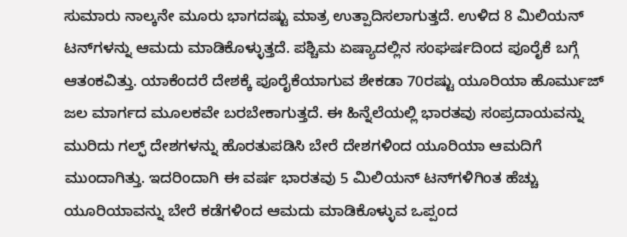ಸುಮಾರು ನಾಲ್ಕನೇ ಮೂರು ಭಾಗದಷ್ಟು ಮಾತ್ರ ಉತ್ಪಾದಿಸಲಾಗುತ್ತದೆ. ಉಳಿದ 8 ಮಿಲಿಯನ್ ಟನ್‌ಗಳನ್ನು ಆಮದು ಮಾಡಿಕೊಳ್ಳುತ್ತದೆ. ಪಶ್ಚಿಮ ಏಷ್ಯಾದಲ್ಲಿನ ಸಂಘರ್ಷದಿಂದ ಪೂರೈಕೆ ಬಗ್ಗೆ ಆತಂಕವಿತ್ತು. ಯಾಕೆಂದರೆ ದೇಶಕ್ಕೆ ಪೂರೈಕೆಯಾಗುವ ಶೇಕಡಾ 70ರಷ್ಟು ಯೂರಿಯಾ ಹೊರ್ಮುಜ್ ಜಲ ಮಾರ್ಗದ ಮೂಲಕವೇ ಬರಬೇಕಾಗುತ್ತದೆ. ಈ ಹಿನ್ನೆಲೆಯಲ್ಲಿ ಭಾರತವು ಸಂಪ್ರದಾಯವನ್ನು ಮುರಿದು ಗಲ್ಫ್ ದೇಶಗಳನ್ನು ಹೊರತುಪಡಿಸಿ ಬೇರೆ ದೇಶಗಳಿಂದ ಯೂರಿಯಾ ಆಮದಿಗೆ ಮುಂದಾಗಿತ್ತು. ಇದರಿಂದಾಗಿ ಈ ವರ್ಷ ಭಾರತವು 5 ಮಿಲಿಯನ್ ಟನ್‌ಗಳಿಗಿಂತ ಹೆಚ್ಚು ಯೂರಿಯಾವನ್ನು ಬೇರೆ ಕಡೆಗಳಿಂದ ಆಮದು ಮಾಡಿಕೊಳ್ಳುವ ಒಪ್ಪಂದ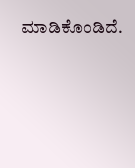ಮಾಡಿಕೊಂಡಿದೆ.